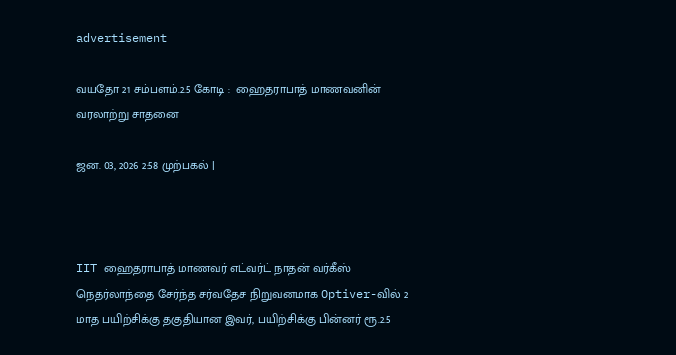advertisement

வயதோ 21 சம்பளம்.2.5 கோடி :  ஹைதராபாத் மாணவனின் வரலாற்று சாதனை

ஜன. 03, 2026 2:58 முற்பகல் |



IIT ஹைதராபாத் மாணவர் எட்வர்ட் நாதன் வர்கீஸ்  நெதர்லாந்தை சேர்ந்த சர்வதேச நிறுவனமாக Optiver-வில் 2 மாத பயிற்சிக்கு தகுதியான இவர், பயிற்சிக்கு பின்னர் ரூ.2.5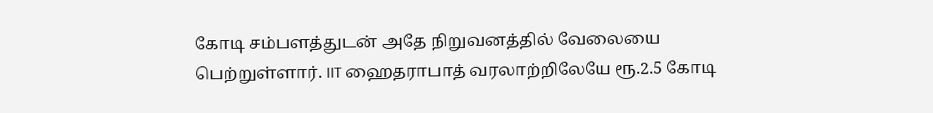கோடி சம்பளத்துடன் அதே நிறுவனத்தில் வேலையை பெற்றுள்ளார். IIT ஹைதராபாத் வரலாற்றிலேயே ரூ.2.5 கோடி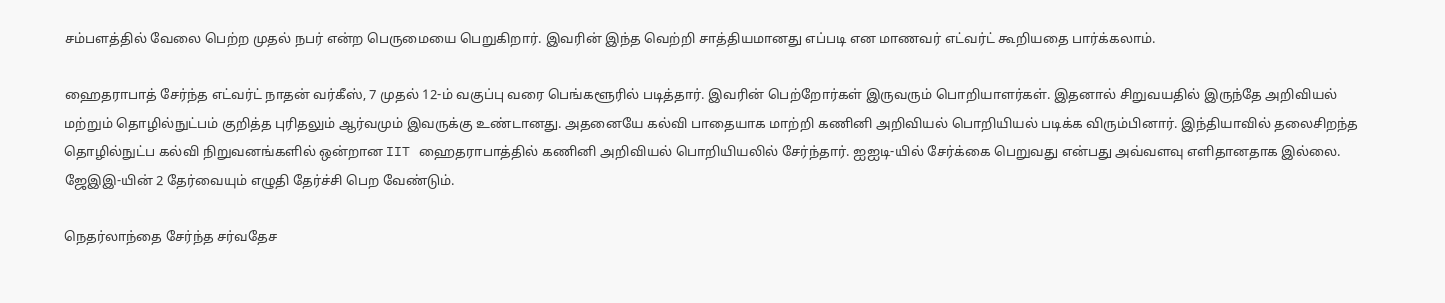சம்பளத்தில் வேலை பெற்ற முதல் நபர் என்ற பெருமையை பெறுகிறார். இவரின் இந்த வெற்றி சாத்தியமானது எப்படி என மாணவர் எட்வர்ட் கூறியதை பார்க்கலாம்.

ஹைதராபாத் சேர்ந்த எட்வர்ட் நாதன் வர்கீஸ், 7 முதல் 12-ம் வகுப்பு வரை பெங்களூரில் படித்தார். இவரின் பெற்றோர்கள் இருவரும் பொறியாளர்கள். இதனால் சிறுவயதில் இருந்தே அறிவியல் மற்றும் தொழில்நுட்பம் குறித்த புரிதலும் ஆர்வமும் இவருக்கு உண்டானது. அதனையே கல்வி பாதையாக மாற்றி கணினி அறிவியல் பொறியியல் படிக்க விரும்பினார். இந்தியாவில் தலைசிறந்த தொழில்நுட்ப கல்வி நிறுவனங்களில் ஒன்றான IIT ஹைதராபாத்தில் கணினி அறிவியல் பொறியியலில் சேர்ந்தார். ஐஐடி-யில் சேர்க்கை பெறுவது என்பது அவ்வளவு எளிதானதாக இல்லை. ஜேஇஇ-யின் 2 தேர்வையும் எழுதி தேர்ச்சி பெற வேண்டும்.

நெதர்லாந்தை சேர்ந்த சர்வதேச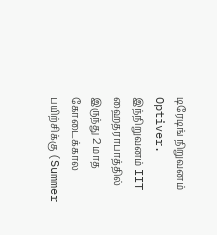டிரேடிங் நிறுவனம் Optiver. இந்நிறுவனம் IIT ஹைதராபாத்தில் இருந்து 2 மாத கோடைக்கால பயிற்சிக்கு (Summer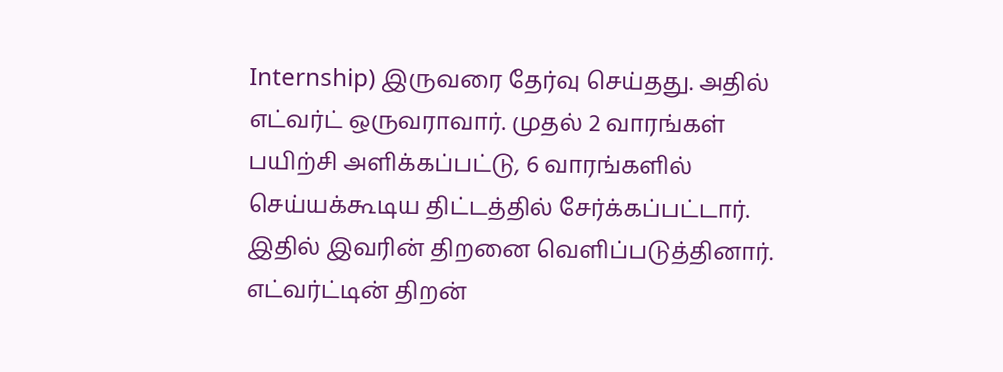Internship) இருவரை தேர்வு செய்தது. அதில் எட்வர்ட் ஒருவராவார். முதல் 2 வாரங்கள் பயிற்சி அளிக்கப்பட்டு, 6 வாரங்களில் செய்யக்கூடிய திட்டத்தில் சேர்க்கப்பட்டார். இதில் இவரின் திறனை வெளிப்படுத்தினார். எட்வர்ட்டின் திறன்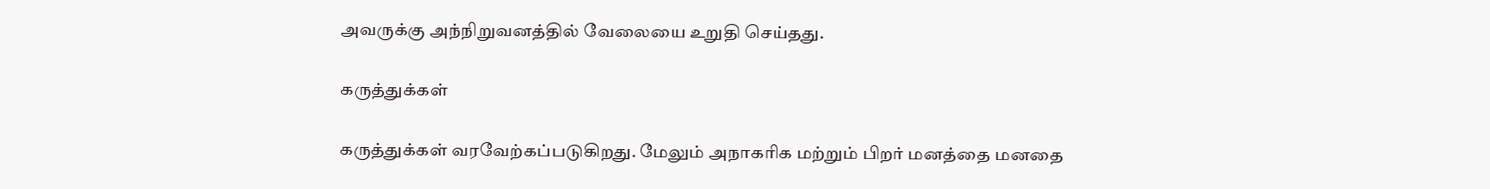அவருக்கு அந்நிறுவனத்தில் வேலையை உறுதி செய்தது.

கருத்துக்கள்

கருத்துக்கள் வரவேற்கப்படுகிறது. மேலும் அநாகரிக மற்றும் பிறர் மனத்தை மனதை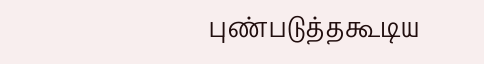புண்படுத்தகூடிய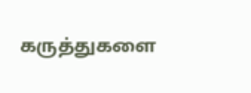கருத்துகளை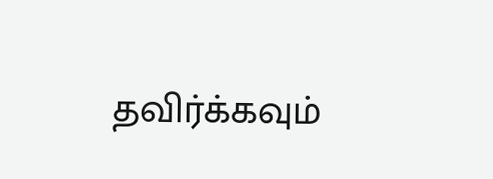தவிர்க்கவும்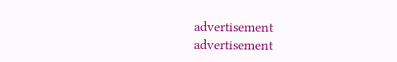advertisement
advertisement